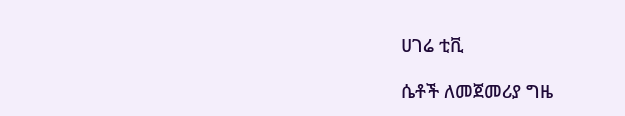ሀገሬ ቲቪ

ሴቶች ለመጀመሪያ ግዜ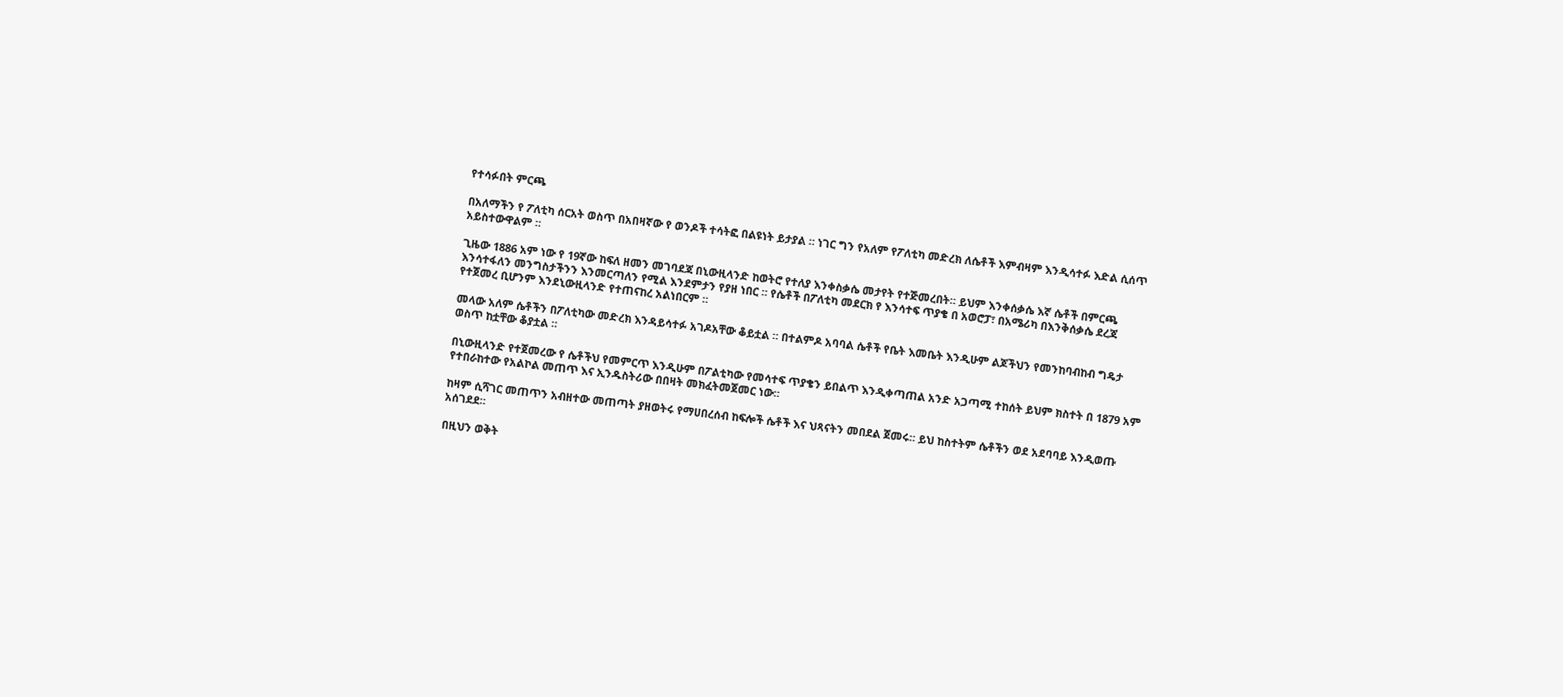የተሳፉበት ምርጫ

በአለማችን የ ፖለቲካ ሰርአት ወስጥ በአበዛኛው የ ወንዶች ተሳትፎ በልዩነት ይታያል ። ነገር ግን የአለም የፖለቲካ መድረክ ለሴቶች እምብዛም እንዲሳተፉ እድል ሲሰጥ አይስተውዋልም ።

ጊዜው 1886 አም ነው የ 19ኛው ከፍለ ዘመን መገባደጃ በኒውዚላንድ ከወትሮ የተለያ እንቀስቃሴ መታየት የተጅመረበት። ይህም እንቀሰቃሴ እኛ ሴቶች በምርጫ እንሳተፋለን መንግስታችንን እንመርጣለን የሚል እንደምታን የያዘ ነበር ። የሴቶች በፖለቲካ መደርክ የ እንሳተፍ ጥያቄ በ አወሮፓ፣ በአሜሪካ በእንቅሰቃሴ ደረጃ የተጀመረ ቢሆንም እንደኒውዚላንድ የተጠናከረ አልነበርም ።

መላው አለም ሴቶችን በፖለቲካው መድረክ እንዳይሳተፉ አገዶአቸው ቆይቷል ። በተልምዶ አባባል ሴቶች የቤት እመቤት እንዲሁም ልጆችህን የመንከባብከብ ግዴታ ወስጥ ከቷቸው ቆያቷል ።

በኒውዚላንድ የተጀመረው የ ሴቶችህ የመምርጥ እንዲሁም በፖልቲካው የመሳተፍ ጥያቄን ይበልጥ እንዲቀጣጠል አንድ አጋጣሚ ተከሰት ይህም ክስተት በ 1879 አም የተበራከተው የአልኮል መጠጥ እና ኢንዱስትሪው በበዛት መክፈትመጀመር ነው።

ከዛም ሲሻገር መጠጥን አብዘተው መጠጣት ያዘወትሩ የማሀበረሰብ ከፍሎች ሴቶች እና ህጻናትን መበደል ጀመሩ። ይህ ከስተትም ሴቶችን ወደ አደባባይ እንዲወጡ አሰገደደ።

በዚህን ወቅት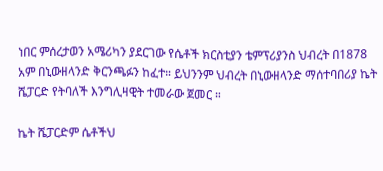ነበር ምሰረታወን አሜሪካን ያደርገው የሴቶች ክርስቲያን ቴምፕሪያንስ ህብረት በ1878 አም በኒውዘላንድ ቅርንጫፉን ከፈተ። ይህንንም ህብረት በኒውዘላንድ ማሰተባበሪያ ኬት ሼፓርድ የትባለች እንግሊዛዊት ተመራው ጀመር ።

ኬት ሼፓርድም ሴቶችህ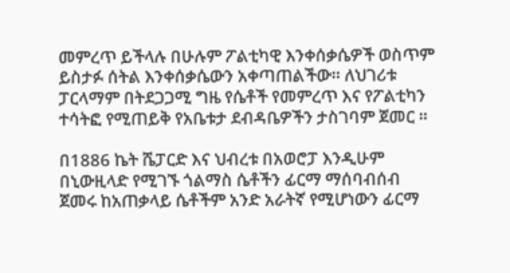መምረጥ ይችላሉ በሁሉም ፖልቲካዊ እንቀሰቃሴዎች ወስጥም ይስታፉ ሰትል እንቀሰቃሴውን አቀጣጠልችው። ለህገሪቱ ፓርላማም በትደጋጋሚ ግዜ የሴቶች የመምረጥ እና የፖልቲካን ተሳትፎ የሚጠይቅ የአቤቱታ ደብዳቤዎችን ታስገባም ጀመር ።

በ1886 ኬት ሼፓርድ እና ህብረቱ በአወሮፓ እንዲሁም በኒውዚላድ የሚገኙ ጎልማስ ሴቶችን ፊርማ ማሰባብሰብ ጀመሩ ከአጠቃላይ ሴቶችም አንድ አራትኛ የሚሆነውን ፊርማ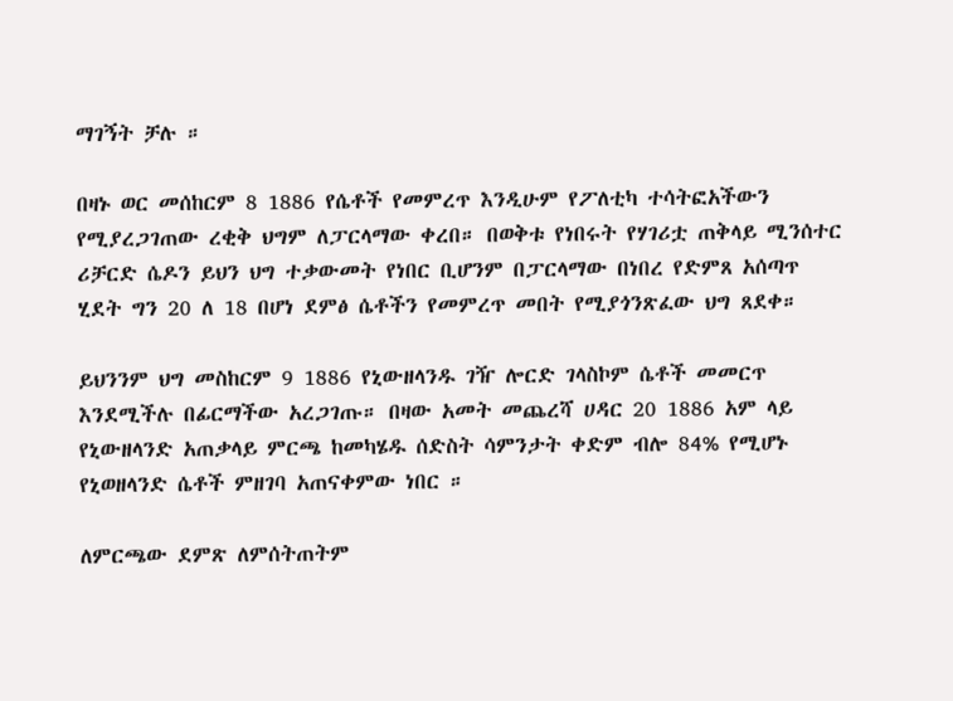ማገኝት ቻሉ ።

በዛኑ ወር መሰከርም 8 1886 የሴቶች የመምረጥ እንዲሁም የፖለቲካ ተሳትፎአችውን የሚያረጋገጠው ረቂቅ ህግም ለፓርላማው ቀረበ። በወቅቱ የነበሩት የሃገሪቷ ጠቅላይ ሚንሰተር ሪቻርድ ሴዶን ይህን ህግ ተቃውመት የነበር ቢሆንም በፓርላማው በነበረ የድምጸ አሰጣጥ ሂደት ግን 20 ለ 18 በሆነ ደምፅ ሴቶችን የመምረጥ መበት የሚያጎንጽፈው ህግ ጸደቀ።

ይህንንም ህግ መስከርም 9 1886 የኒውዘላንዱ ገዥ ሎርድ ገላስኮም ሴቶች መመርጥ እንደሚችሉ በፊርማችው አረጋገጡ። በዛው አመት መጨረሻ ሀዳር 20 1886 አም ላይ የኒውዘላንድ አጠቃላይ ምርጫ ከመካሄዱ ሰድስት ሳምንታት ቀድም ብሎ 84% የሚሆኑ የኒወዘላንድ ሴቶች ምዘገባ አጠናቀምው ነበር ።

ለምርጫው ደምጽ ለምሰትጠትም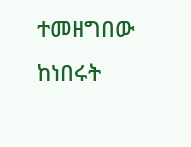ተመዘግበው ከነበሩት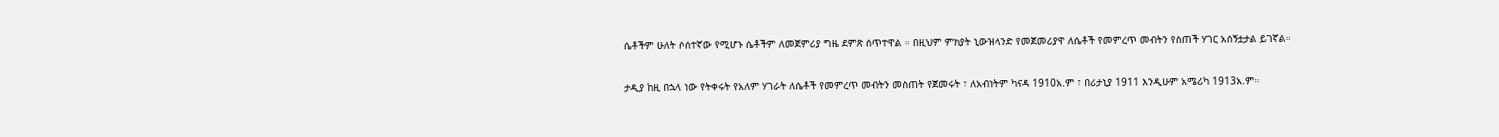ሴቶችም ሁለት ሶሰተኛው የሚሆኑ ሴቶችም ለመጀምሪያ ግዜ ደምጽ ሰጥተዋል ። በዚህም ምክያት ኒውዝላንድ የመጀመሪያዋ ለሴቶች የመምረጥ መብትን የስጠች ሃገር አሰኝቷታል ይገኛል።

ታዲያ ከዚ በኋላ ነው የትቀሩት የአለም ሃገራት ለሴቶች የመምረጥ መብትን መስጠት የጀመሩት ፣ ለአብነትም ካናዳ 1910አ.ም ፣ በሪታኒያ 1911 እንዲሁም አሜሪካ 1913አ.ም።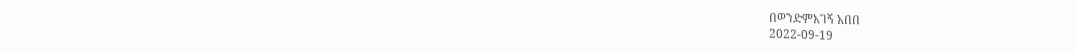በወንድምአገኝ አበበ
2022-09-19